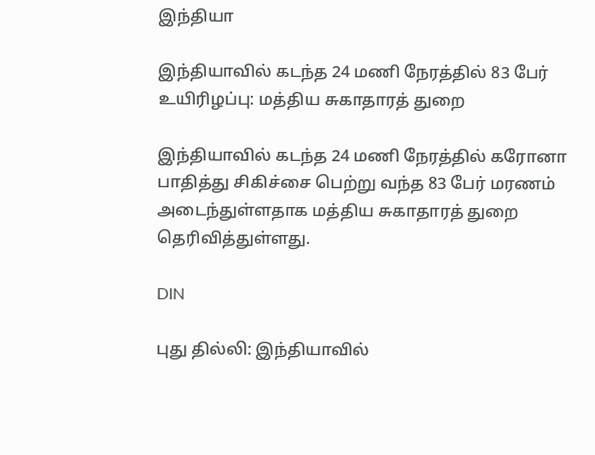இந்தியா

இந்தியாவில் கடந்த 24 மணி நேரத்தில் 83 பேர் உயிரிழப்பு: மத்திய சுகாதாரத் துறை

இந்தியாவில் கடந்த 24 மணி நேரத்தில் கரோனா பாதித்து சிகிச்சை பெற்று வந்த 83 பேர் மரணம் அடைந்துள்ளதாக மத்திய சுகாதாரத் துறை தெரிவித்துள்ளது.

DIN

புது தில்லி: இந்தியாவில்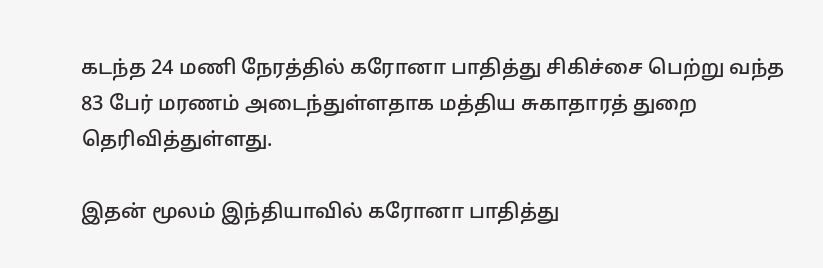கடந்த 24 மணி நேரத்தில் கரோனா பாதித்து சிகிச்சை பெற்று வந்த 83 பேர் மரணம் அடைந்துள்ளதாக மத்திய சுகாதாரத் துறை தெரிவித்துள்ளது.

இதன் மூலம் இந்தியாவில் கரோனா பாதித்து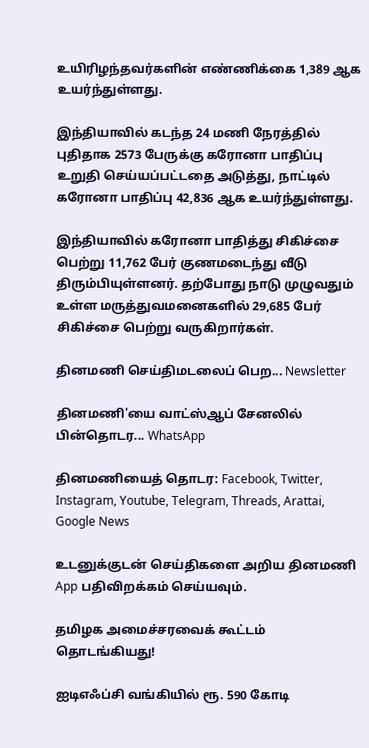உயிரிழந்தவர்களின் எண்ணிக்கை 1,389 ஆக உயர்ந்துள்ளது.

இந்தியாவில் கடந்த 24 மணி நேரத்தில் புதிதாக 2573 பேருக்கு கரோனா பாதிப்பு உறுதி செய்யப்பட்டதை அடுத்து, நாட்டில் கரோனா பாதிப்பு 42,836 ஆக உயர்ந்துள்ளது.

இந்தியாவில் கரோனா பாதித்து சிகிச்சை பெற்று 11,762 பேர் குணமடைந்து வீடு திரும்பியுள்ளனர். தற்போது நாடு முழுவதும் உள்ள மருத்துவமனைகளில் 29,685 பேர் சிகிச்சை பெற்று வருகிறார்கள்.

தினமணி செய்திமடலைப் பெற... Newsletter

தினமணி'யை வாட்ஸ்ஆப் சேனலில் பின்தொடர... WhatsApp

தினமணியைத் தொடர: Facebook, Twitter, Instagram, Youtube, Telegram, Threads, Arattai, Google News

உடனுக்குடன் செய்திகளை அறிய தினமணி App பதிவிறக்கம் செய்யவும்.

தமிழக அமைச்சரவைக் கூட்டம் தொடங்கியது!

ஐடிஎஃப்சி வங்கியில் ரூ. 590 கோடி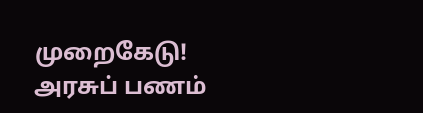முறைகேடு! அரசுப் பணம்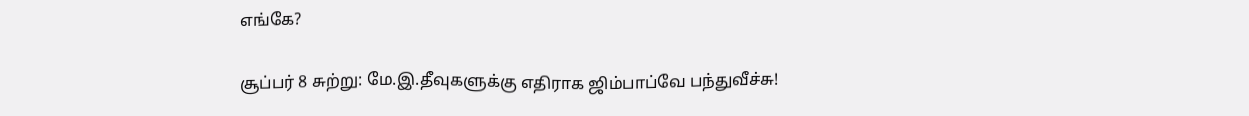எங்கே?

சூப்பர் 8 சுற்று: மே.இ.தீவுகளுக்கு எதிராக ஜிம்பாப்வே பந்துவீச்சு!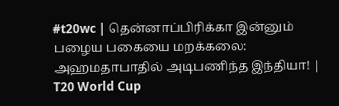#t20wc | தென்னாப்பிரிக்கா இன்னும் பழைய பகையை மறக்கலை: அஹமதாபாதில் அடிபணிந்த இந்தியா! | T20 World Cup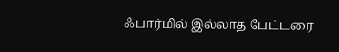ஃபார்மில் இல்லாத பேட்டரை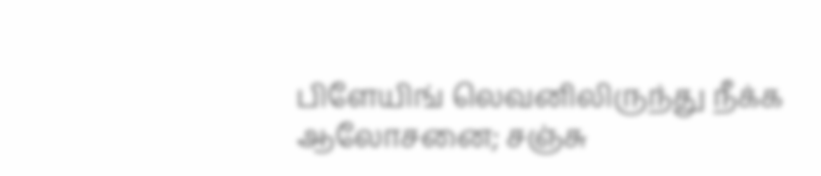பிளேயிங் லெவனிலிருந்து நீக்க ஆலோசனை; சஞ்சு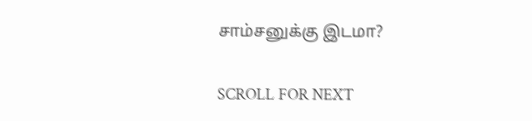சாம்சனுக்கு இடமா?

SCROLL FOR NEXT